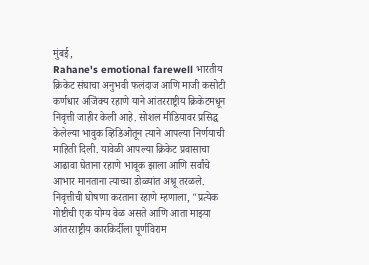मुंबई,
Rahane's emotional farewell भारतीय क्रिकेट संघाचा अनुभवी फलंदाज आणि माजी कसोटी कर्णधार अजिंक्य रहाणे याने आंतरराष्ट्रीय क्रिकेटमधून निवृत्ती जाहीर केली आहे. सोशल मीडियावर प्रसिद्ध केलेल्या भावुक व्हिडिओतून त्याने आपल्या निर्णयाची माहिती दिली. यावेळी आपल्या क्रिकेट प्रवासाचा आढावा घेताना रहाणे भावूक झाला आणि सर्वांचे आभार मानताना त्याच्या डोळ्यांत अश्रू तरळले. निवृत्तीची घोषणा करताना रहाणे म्हणाला, "प्रत्येक गोष्टीची एक योग्य वेळ असते आणि आता माझ्या आंतरराष्ट्रीय कारकिर्दीला पूर्णविराम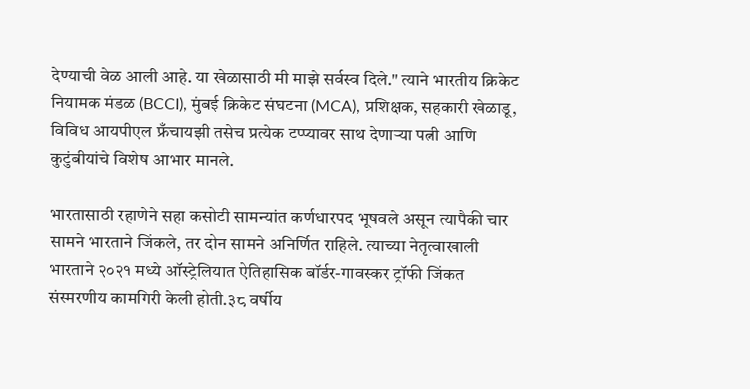देण्याची वेळ आली आहे. या खेळासाठी मी माझे सर्वस्व दिले." त्याने भारतीय क्रिकेट नियामक मंडळ (BCCI), मुंबई क्रिकेट संघटना (MCA), प्रशिक्षक, सहकारी खेळाडू, विविध आयपीएल फ्रँचायझी तसेच प्रत्येक टप्प्यावर साथ देणाऱ्या पत्नी आणि कुटुंबीयांचे विशेष आभार मानले.

भारतासाठी रहाणेने सहा कसोटी सामन्यांत कर्णधारपद भूषवले असून त्यापैकी चार सामने भारताने जिंकले, तर दोन सामने अनिर्णित राहिले. त्याच्या नेतृत्वाखाली भारताने २०२१ मध्ये ऑस्ट्रेलियात ऐतिहासिक बॉर्डर-गावस्कर ट्रॉफी जिंकत संस्मरणीय कामगिरी केली होती.३८ वर्षीय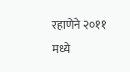रहाणेने २०११ मध्ये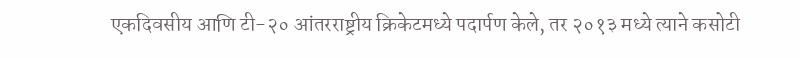एकदिवसीय आणि टी-२० आंतरराष्ट्रीय क्रिकेटमध्ये पदार्पण केले, तर २०१३ मध्ये त्याने कसोटी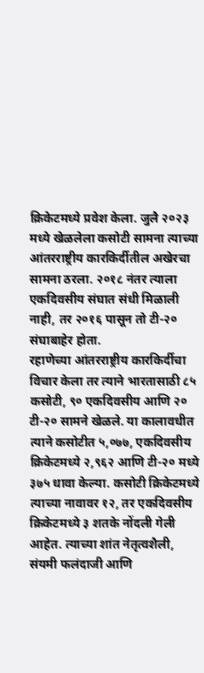क्रिकेटमध्ये प्रवेश केला. जुलै २०२३ मध्ये खेळलेला कसोटी सामना त्याच्या आंतरराष्ट्रीय कारकिर्दीतील अखेरचा सामना ठरला. २०१८ नंतर त्याला एकदिवसीय संघात संधी मिळाली नाही, तर २०१६ पासून तो टी-२० संघाबाहेर होता.
रहाणेच्या आंतरराष्ट्रीय कारकिर्दीचा विचार केला तर त्याने भारतासाठी ८५ कसोटी, ९० एकदिवसीय आणि २० टी-२० सामने खेळले. या कालावधीत त्याने कसोटीत ५,०७७, एकदिवसीय क्रिकेटमध्ये २,९६२ आणि टी-२० मध्ये ३७५ धावा केल्या. कसोटी क्रिकेटमध्ये त्याच्या नावावर १२, तर एकदिवसीय क्रिकेटमध्ये ३ शतके नोंदली गेली आहेत. त्याच्या शांत नेतृत्वशैली, संयमी फलंदाजी आणि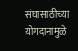संघासाठीच्या योगदानामुळे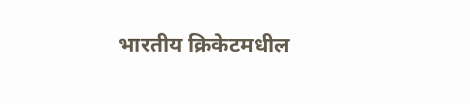भारतीय क्रिकेटमधील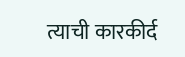त्याची कारकीर्द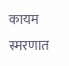कायम स्मरणात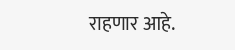राहणार आहे.